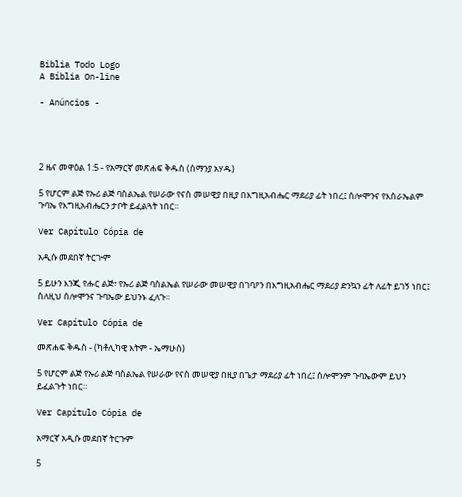Biblia Todo Logo
A Bíblia On-line

- Anúncios -




2 ዜና መዋዕል 1:5 - የአማርኛ መጽሐፍ ቅዱስ (ሰማንያ አሃዱ)

5 የሆርም ልጅ የኡሪ ልጅ ባስልኤል የሠራው የናስ መሠዊያ በዚያ በእግዚአብሔር ማደሪያ ፊት ነበረ፤ ሰሎሞንና የእስራኤልም ጉባኤ የእግዚአብሔርን ታቦት ይፈልጓት ነበር።

Ver Capítulo Cópia de

አዲሱ መደበኛ ትርጒም

5 ይሁን እንጂ የሑር ልጅ፣ የኡሪ ልጅ ባስልኤል የሠራው መሠዊያ በገባዖን በእግዚአብሔር ማደሪያ ድንኳን ፊት ለፊት ይገኝ ነበር፤ ስለዚህ ሰሎሞንና ጉባኤው ይህንኑ ፈለጉ።

Ver Capítulo Cópia de

መጽሐፍ ቅዱስ - (ካቶሊካዊ እትም - ኤማሁስ)

5 የሆርም ልጅ የኡሪ ልጅ ባስልኤል የሠራው የናስ መሠዊያ በዚያ በጌታ ማደሪያ ፊት ነበረ፤ ሰሎሞንም ጉባኤውም ይህን ይፈልጉት ነበር።

Ver Capítulo Cópia de

አማርኛ አዲሱ መደበኛ ትርጉም

5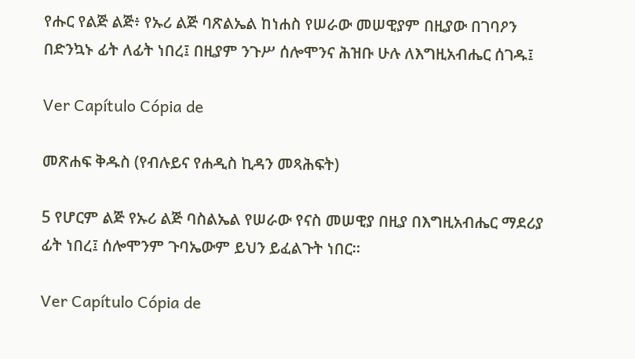የሑር የልጅ ልጅ፥ የኡሪ ልጅ ባጽልኤል ከነሐስ የሠራው መሠዊያም በዚያው በገባዖን በድንኳኑ ፊት ለፊት ነበረ፤ በዚያም ንጉሥ ሰሎሞንና ሕዝቡ ሁሉ ለእግዚአብሔር ሰገዱ፤

Ver Capítulo Cópia de

መጽሐፍ ቅዱስ (የብሉይና የሐዲስ ኪዳን መጻሕፍት)

5 የሆርም ልጅ የኡሪ ልጅ ባስልኤል የሠራው የናስ መሠዊያ በዚያ በእግዚአብሔር ማደሪያ ፊት ነበረ፤ ሰሎሞንም ጉባኤውም ይህን ይፈልጉት ነበር።

Ver Capítulo Cópia de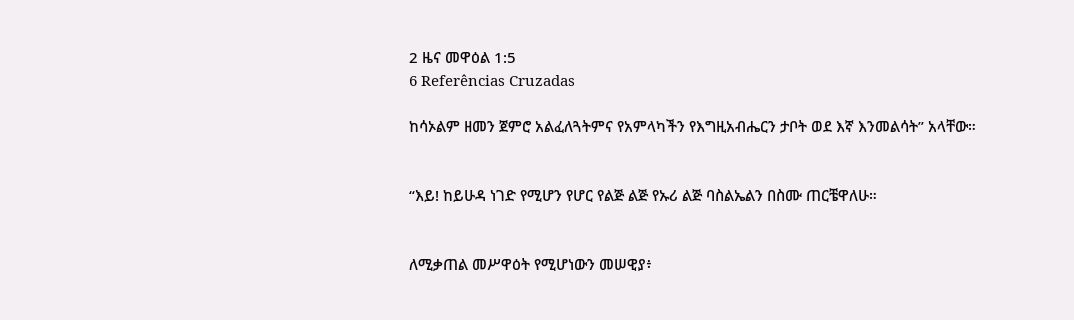2 ዜና መዋዕል 1:5
6 Referências Cruzadas

ከሳኦልም ዘመን ጀምሮ አልፈለጓትምና የአምላካችን የእግዚአብሔርን ታቦት ወደ እኛ እንመልሳት” አላቸው።


“እይ! ከይሁዳ ነገድ የሚሆን የሆር የልጅ ልጅ የኡሪ ልጅ ባስልኤልን በስሙ ጠርቼዋለሁ።


ለሚቃጠል መሥዋዕት የሚሆነውን መሠዊያ፥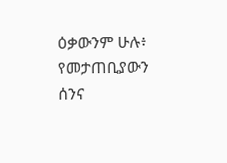ዕቃውንም ሁሉ፥ የመታጠቢያውን ሰንና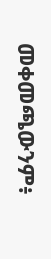መቀመጫውንም፥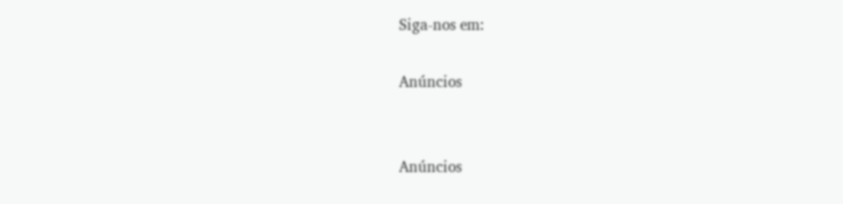Siga-nos em:

Anúncios


Anúncios